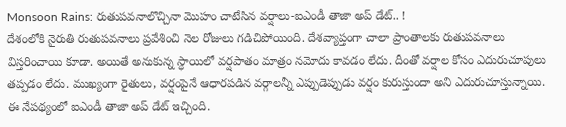Monsoon Rains: రుతుపవనాలొచ్చినా మొహం చాటేసిన వర్షాలు-ఐఎండీ తాజా అప్ డేట్.. !
దేశంలోకి నైరుతి రుతుపవనాలు ప్రవేశించి నెల రోజులు గడిచిపోయింది. దేశవ్యాప్తంగా చాలా ప్రాంతాలకు రుతుపవనాలు విస్తరించాయి కూడా. అయితే అనుకున్న స్ధాయిలో వర్షపాతం మాత్రం నమోదు కావడం లేదు. దీంతో వర్షాల కోసం ఎదురుచూపులు తప్పడం లేదు. ముఖ్యంగా రైతులు, వర్షంపైనే ఆధారపడిన వర్గాలన్నీ ఎప్పుడెప్పుడు వర్షం కురుస్తుందా అని ఎదురుచూస్తున్నాయి. ఈ నేపథ్యంలో ఐఎండీ తాజా అప్ డేట్ ఇచ్చింది.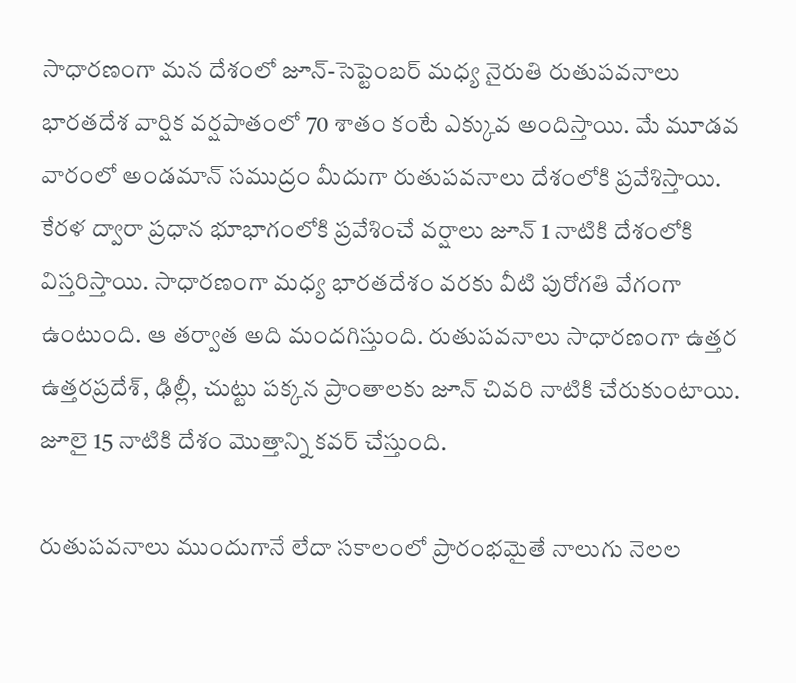సాధారణంగా మన దేశంలో జూన్-సెప్టెంబర్ మధ్య నైరుతి రుతుపవనాలు భారతదేశ వార్షిక వర్షపాతంలో 70 శాతం కంటే ఎక్కువ అందిస్తాయి. మే మూడవ వారంలో అండమాన్ సముద్రం మీదుగా రుతుపవనాలు దేశంలోకి ప్రవేశిస్తాయి. కేరళ ద్వారా ప్రధాన భూభాగంలోకి ప్రవేశించే వర్షాలు జూన్ 1 నాటికి దేశంలోకి విస్తరిస్తాయి. సాధారణంగా మధ్య భారతదేశం వరకు వీటి పురోగతి వేగంగా ఉంటుంది. ఆ తర్వాత అది మందగిస్తుంది. రుతుపవనాలు సాధారణంగా ఉత్తర ఉత్తరప్రదేశ్, ఢిల్లీ, చుట్టు పక్కన ప్రాంతాలకు జూన్ చివరి నాటికి చేరుకుంటాయి. జూలై 15 నాటికి దేశం మొత్తాన్ని కవర్ చేస్తుంది.

రుతుపవనాలు ముందుగానే లేదా సకాలంలో ప్రారంభమైతే నాలుగు నెలల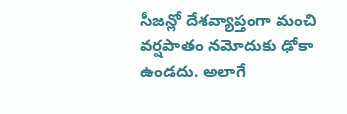సీజన్లో దేశవ్యాప్తంగా మంచి వర్షపాతం నమోదుకు ఢోకా ఉండదు. అలాగే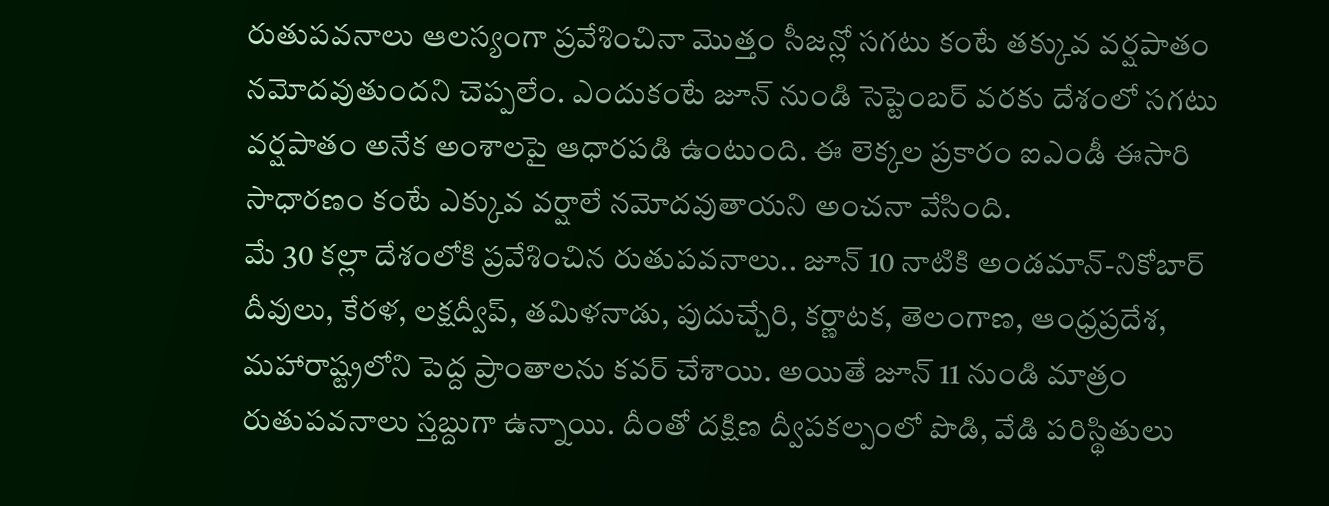రుతుపవనాలు ఆలస్యంగా ప్రవేశించినా మొత్తం సీజన్లో సగటు కంటే తక్కువ వర్షపాతం నమోదవుతుందని చెప్పలేం. ఎందుకంటే జూన్ నుండి సెప్టెంబర్ వరకు దేశంలో సగటు వర్షపాతం అనేక అంశాలపై ఆధారపడి ఉంటుంది. ఈ లెక్కల ప్రకారం ఐఎండీ ఈసారి సాధారణం కంటే ఎక్కువ వర్షాలే నమోదవుతాయని అంచనా వేసింది.
మే 30 కల్లా దేశంలోకి ప్రవేశించిన రుతుపవనాలు.. జూన్ 10 నాటికి అండమాన్-నికోబార్ దీవులు, కేరళ, లక్షద్వీప్, తమిళనాడు, పుదుచ్చేరి, కర్ణాటక, తెలంగాణ, ఆంధ్రప్రదేశ, మహారాష్ట్రలోని పెద్ద ప్రాంతాలను కవర్ చేశాయి. అయితే జూన్ 11 నుండి మాత్రం రుతుపవనాలు స్తబ్దుగా ఉన్నాయి. దీంతో దక్షిణ ద్వీపకల్పంలో పొడి, వేడి పరిస్థితులు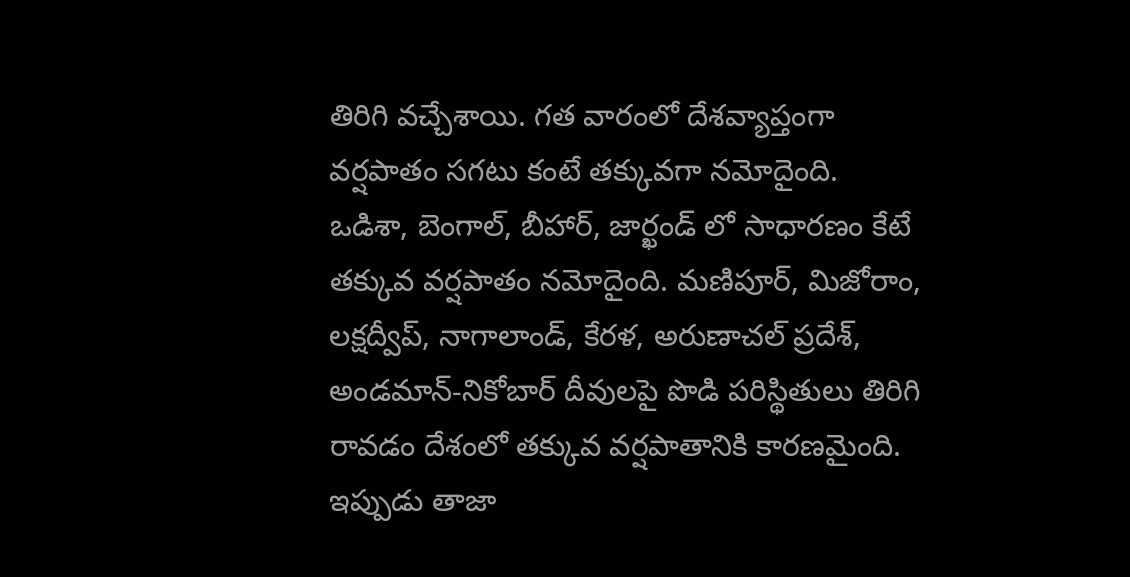తిరిగి వచ్చేశాయి. గత వారంలో దేశవ్యాప్తంగా వర్షపాతం సగటు కంటే తక్కువగా నమోదైంది.
ఒడిశా, బెంగాల్, బీహార్, జార్ఖండ్ లో సాధారణం కేటే తక్కువ వర్షపాతం నమోదైంది. మణిపూర్, మిజోరాం, లక్షద్వీప్, నాగాలాండ్, కేరళ, అరుణాచల్ ప్రదేశ్, అండమాన్-నికోబార్ దీవులపై పొడి పరిస్థితులు తిరిగి రావడం దేశంలో తక్కువ వర్షపాతానికి కారణమైంది. ఇప్పుడు తాజా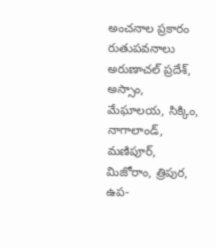అంచనాల ప్రకారం రుతుపవనాలు అరుణాచల్ ప్రదేశ్, అస్సాం, మేఘాలయ, సిక్కిం, నాగాలాండ్, మణిపూర్, మిజోరాం, త్రిపుర, ఉప-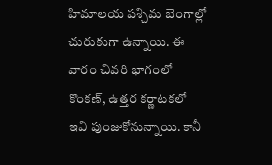హిమాలయ పశ్చిమ బెంగాల్లో చురుకుగా ఉన్నాయి. ఈ వారం చివరి భాగంలో కొంకణ్, ఉత్తర కర్ణాటకలో ఇవి పుంజుకోనున్నాయి. కానీ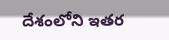దేశంలోని ఇతర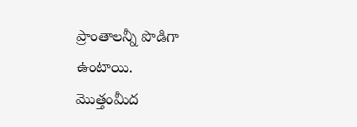ప్రాంతాలన్నీ పొడిగా ఉంటాయి.
మొత్తంమీద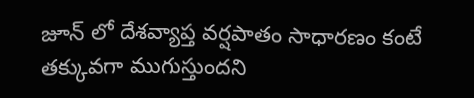జూన్ లో దేశవ్యాప్త వర్షపాతం సాధారణం కంటే తక్కువగా ముగుస్తుందని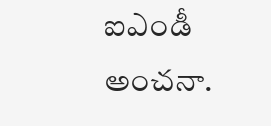ఐఎండీ అంచనా.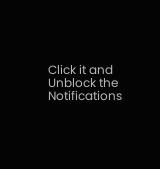Click it and Unblock the Notifications